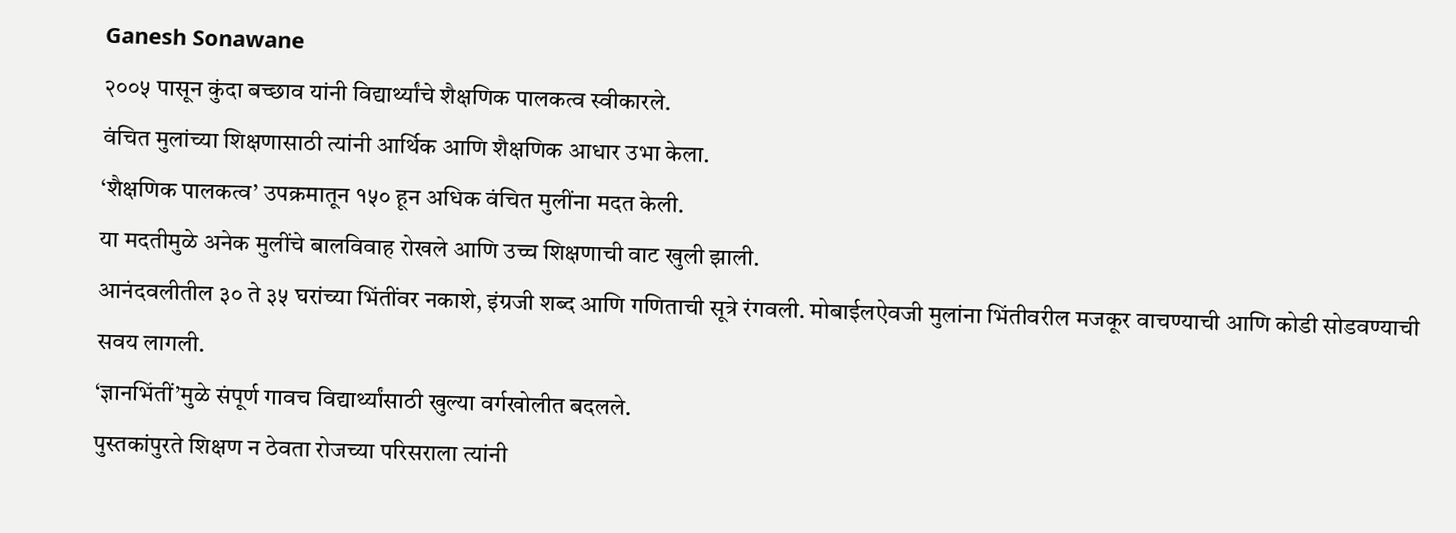Ganesh Sonawane
२००५ पासून कुंदा बच्छाव यांनी विद्यार्थ्यांचे शैक्षणिक पालकत्व स्वीकारले.
वंचित मुलांच्या शिक्षणासाठी त्यांनी आर्थिक आणि शैक्षणिक आधार उभा केला.
‘शैक्षणिक पालकत्व’ उपक्रमातून १५० हून अधिक वंचित मुलींना मदत केली.
या मदतीमुळे अनेक मुलींचे बालविवाह रोखले आणि उच्च शिक्षणाची वाट खुली झाली.
आनंदवलीतील ३० ते ३५ घरांच्या भिंतींवर नकाशे, इंग्रजी शब्द आणि गणिताची सूत्रे रंगवली. मोबाईलऐवजी मुलांना भिंतीवरील मजकूर वाचण्याची आणि कोडी सोडवण्याची सवय लागली.
‘ज्ञानभिंतीं’मुळे संपूर्ण गावच विद्यार्थ्यांसाठी खुल्या वर्गखोलीत बदलले.
पुस्तकांपुरते शिक्षण न ठेवता रोजच्या परिसराला त्यांनी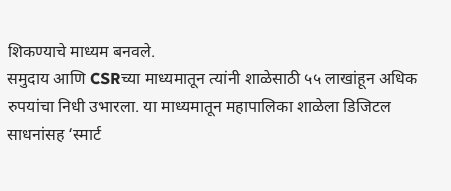शिकण्याचे माध्यम बनवले.
समुदाय आणि CSRच्या माध्यमातून त्यांनी शाळेसाठी ५५ लाखांहून अधिक रुपयांचा निधी उभारला. या माध्यमातून महापालिका शाळेला डिजिटल साधनांसह ‘स्मार्ट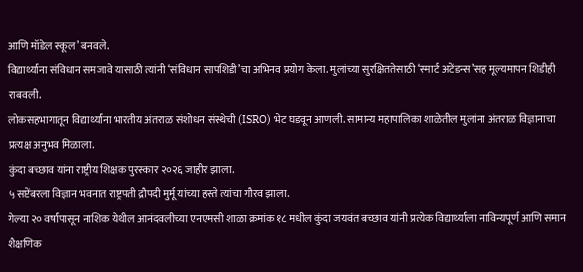आणि मॉडेल स्कूल’ बनवले.
विद्यार्थ्यांना संविधान समजावे यासाठी त्यांनी ‘संविधान सापशिडी’चा अभिनव प्रयोग केला. मुलांच्या सुरक्षिततेसाठी ‘स्मार्ट अटेंडन्स’सह मूल्यमापन शिडीही राबवली.
लोकसहभागातून विद्यार्थ्यांना भारतीय अंतराळ संशोधन संस्थेची (ISRO) भेट घडवून आणली. सामान्य महापालिका शाळेतील मुलांना अंतराळ विज्ञानाचा प्रत्यक्ष अनुभव मिळाला.
कुंदा बच्छाव यांना राष्ट्रीय शिक्षक पुरस्कार २०२६ जाहीर झाला.
५ सप्टेंबरला विज्ञान भवनात राष्ट्रपती द्रौपदी मुर्मू यांच्या हस्ते त्यांचा गौरव झाला.
गेल्या २० वर्षांपासून नाशिक येथील आनंदवलीच्या एनएमसी शाळा क्रमांक १८ मधील कुंदा जयवंत बच्छाव यांनी प्रत्येक विद्यार्थ्याला नाविन्यपूर्ण आणि समान शैक्षणिक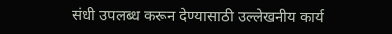संधी उपलब्ध करून देण्यासाठी उल्लेखनीय कार्य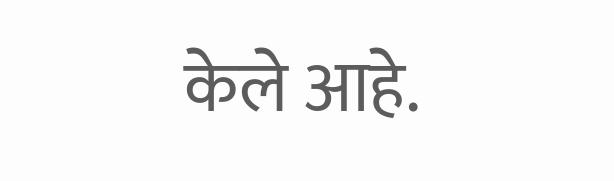केले आहे.